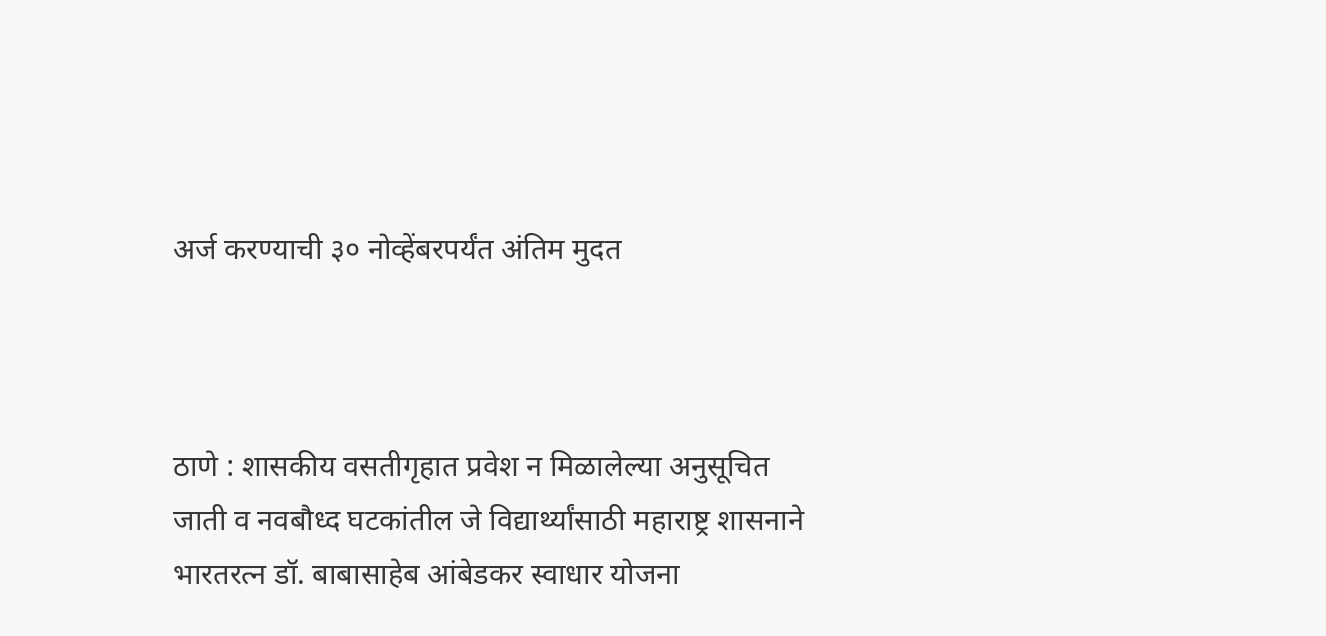अर्ज करण्याची ३० नोव्हेंबरपर्यंत अंतिम मुदत



ठाणे : शासकीय वसतीगृहात प्रवेश न मिळालेल्या अनुसूचित जाती व नवबौध्द घटकांतील जे विद्यार्थ्यांसाठी महाराष्ट्र शासनाने भारतरत्न डॉ. बाबासाहेब आंबेडकर स्वाधार योजना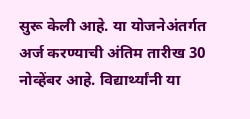सुरू केली आहे. या योजनेअंतर्गत अर्ज करण्याची अंतिम तारीख 30 नोव्हेंबर आहे. विद्यार्थ्यांनी या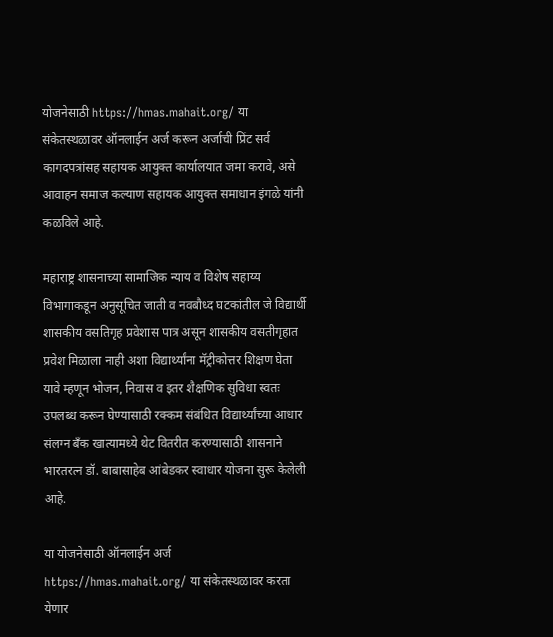योजनेसाठी https://hmas.mahait.org/ या संकेतस्थळावर ऑनलाईन अर्ज करून अर्जाची प्रिंट सर्व कागदपत्रांसह सहायक आयुक्त कार्यालयात जमा करावे, असे आवाहन समाज कल्याण सहायक आयुक्त समाधान इंगळे यांनी कळविले आहे.

महाराष्ट्र शासनाच्या सामाजिक न्याय व विशेष सहाय्य विभागाकडून अनुसूचित जाती व नवबौध्द घटकांतील जे विद्यार्थी शासकीय वसतिगृह प्रवेशास पात्र असून शासकीय वसतीगृहात प्रवेश मिळाला नाही अशा विद्यार्थ्यांना मॅट्रीकोत्तर शिक्षण घेता यावे म्हणून भोजन, निवास व इतर शैक्षणिक सुविधा स्वतः उपलब्ध करून घेण्यासाठी रक्कम संबंधित विद्यार्थ्यांच्या आधार संलग्न बँक खात्यामध्ये थेट वितरीत करण्यासाठी शासनाने भारतरत्न डॉ. बाबासाहेब आंबेडकर स्वाधार योजना सुरू केलेली आहे.

या योजनेसाठी ऑनलाईन अर्ज https://hmas.mahait.org/ या संकेतस्थळावर करता येणार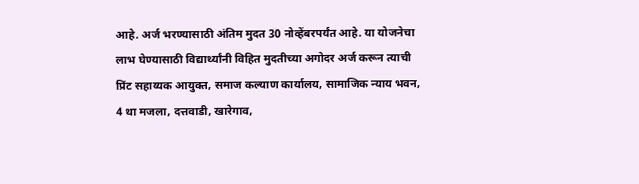आहे. अर्ज भरण्यासाठी अंतिम मुदत 30 नोव्हेंबरपर्यंत आहे. या योजनेचा लाभ घेण्यासाठी विद्यार्थ्यांनी विहित मुदतीच्या अगोदर अर्ज करून त्याची प्रिंट सहाय्यक आयुक्त, समाज कल्याण कार्यालय, सामाजिक न्याय भवन, 4 था मजला, दत्तवाडी, खारेगाव,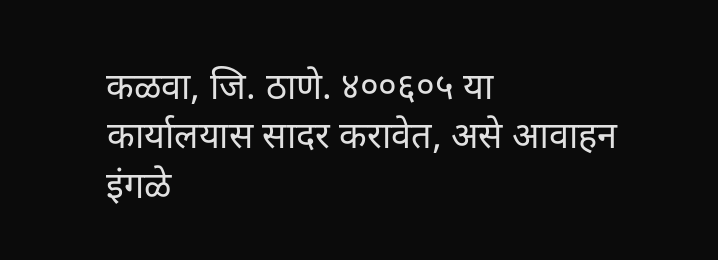कळवा, जि. ठाणे. ४००६०५ या कार्यालयास सादर करावेत, असे आवाहन इंगळे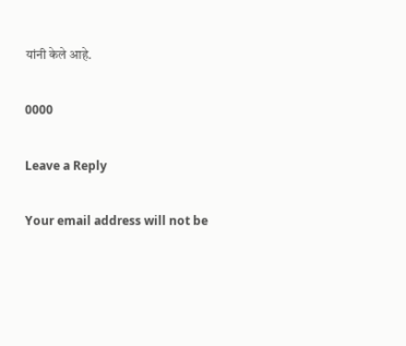यांनी केले आहे.

0000

Leave a Reply

Your email address will not be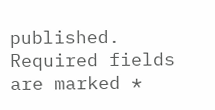published. Required fields are marked *